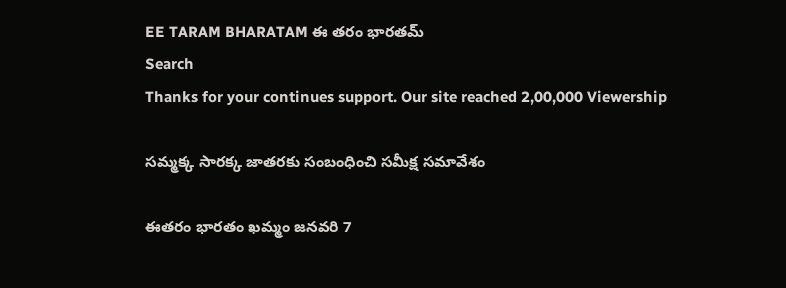EE TARAM BHARATAM ఈ తరం భారతమ్
Search
Thanks for your continues support. Our site reached 2,00,000 Viewership

సమ్మక్క సారక్క జాతరకు సంబంధించి సమీక్ష సమావేశం

ఈతరం భారతం ఖమ్మం జనవరి 7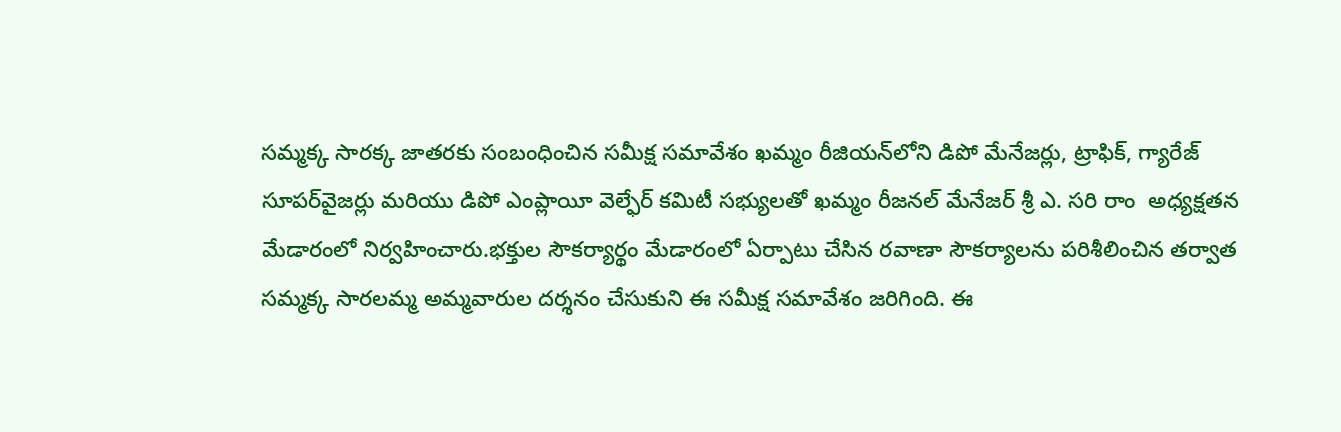సమ్మక్క సారక్క జాతరకు సంబంధించిన సమీక్ష సమావేశం ఖమ్మం రీజియన్‌లోని డిపో మేనేజర్లు, ట్రాఫిక్, గ్యారేజ్ సూపర్‌వైజర్లు మరియు డిపో ఎంప్లాయీ వెల్ఫేర్ కమిటీ సభ్యులతో ఖమ్మం రీజనల్ మేనేజర్ శ్రీ ఎ. సరి రాం  అధ్యక్షతన మేడారంలో నిర్వహించారు.భక్తుల సౌకర్యార్థం మేడారంలో ఏర్పాటు చేసిన రవాణా సౌకర్యాలను పరిశీలించిన తర్వాత సమ్మక్క సారలమ్మ అమ్మవారుల దర్శనం చేసుకుని ఈ సమీక్ష సమావేశం జరిగింది. ఈ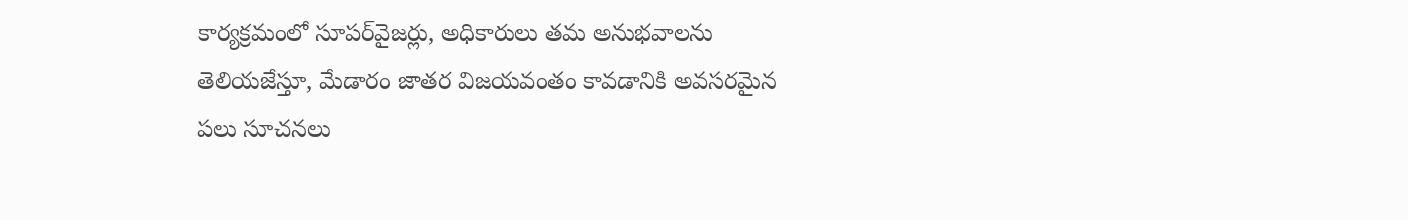కార్యక్రమంలో సూపర్‌వైజర్లు, అధికారులు తమ అనుభవాలను తెలియజేస్తూ, మేడారం జాతర విజయవంతం కావడానికి అవసరమైన పలు సూచనలు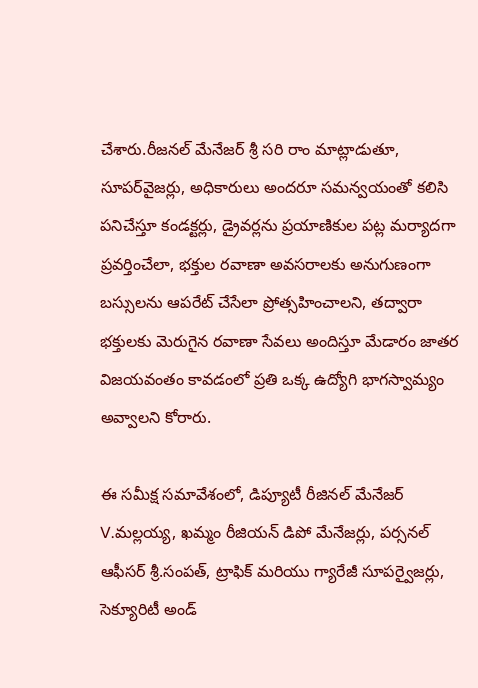చేశారు.రీజనల్ మేనేజర్ శ్రీ సరి రాం మాట్లాడుతూ, సూపర్‌వైజర్లు, అధికారులు అందరూ సమన్వయంతో కలిసి పనిచేస్తూ కండక్టర్లు, డ్రైవర్లను ప్రయాణికుల పట్ల మర్యాదగా ప్రవర్తించేలా, భక్తుల రవాణా అవసరాలకు అనుగుణంగా బస్సులను ఆపరేట్ చేసేలా ప్రోత్సహించాలని, తద్వారా భక్తులకు మెరుగైన రవాణా సేవలు అందిస్తూ మేడారం జాతర విజయవంతం కావడంలో ప్రతి ఒక్క ఉద్యోగి భాగస్వామ్యం అవ్వాలని కోరారు.

ఈ సమీక్ష సమావేశంలో, డిప్యూటీ రీజినల్ మేనేజర్ V.మల్లయ్య, ఖమ్మం రీజియన్ డిపో మేనేజర్లు, పర్సనల్ ఆఫీసర్ శ్రీ.సంపత్, ట్రాఫిక్ మరియు గ్యారేజీ సూపర్వైజర్లు, సెక్యూరిటీ అండ్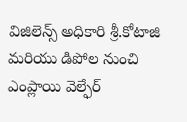విజిలెన్స్ అధికారి శ్రీ.కోటాజి మరియు డిపోల నుంచి ఎంప్లాయి వెల్ఫేర్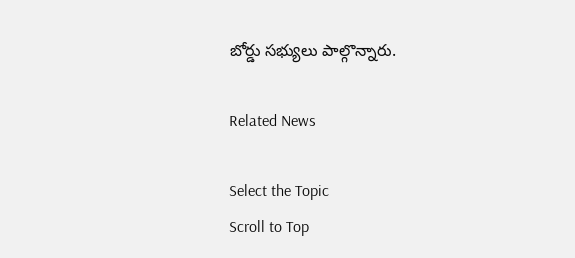బోర్డు సభ్యులు పాల్గొన్నారు.

Related News

Select the Topic
Scroll to Top